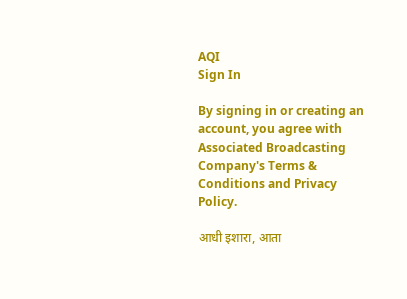AQI
Sign In

By signing in or creating an account, you agree with Associated Broadcasting Company's Terms & Conditions and Privacy Policy.

आधी इशारा, आता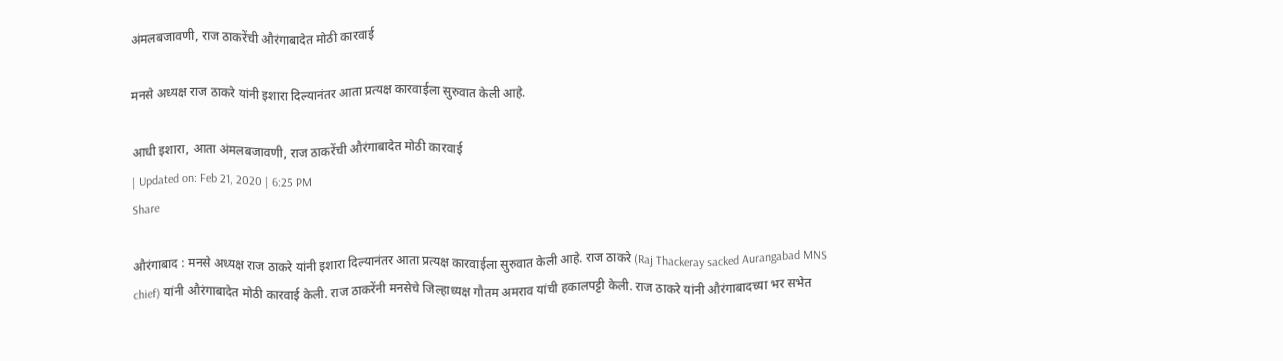अंमलबजावणी, राज ठाकरेंची औरंगाबादेत मोठी कारवाई

मनसे अध्यक्ष राज ठाकरे यांनी इशारा दिल्यानंतर आता प्रत्यक्ष कारवाईला सुरुवात केली आहे.

आधी इशारा, आता अंमलबजावणी, राज ठाकरेंची औरंगाबादेत मोठी कारवाई
| Updated on: Feb 21, 2020 | 6:25 PM
Share

औरंगाबाद : मनसे अध्यक्ष राज ठाकरे यांनी इशारा दिल्यानंतर आता प्रत्यक्ष कारवाईला सुरुवात केली आहे. राज ठाकरे (Raj Thackeray sacked Aurangabad MNS chief) यांनी औरंगाबादेत मोठी कारवाई केली. राज ठाकरेंनी मनसेचे जिल्हाध्यक्ष गौतम अमराव यांची हकालपट्टी केली. राज ठाकरे यांनी औरंगाबादच्या भर सभेत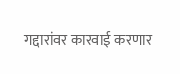गद्दारांवर कारवाई करणार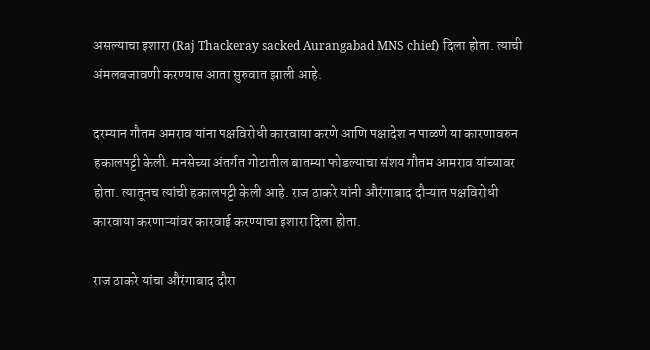असल्याचा इशारा (Raj Thackeray sacked Aurangabad MNS chief) दिला होता. त्याची अंमलबजावणी करण्यास आता सुरुवात झाली आहे.

दरम्यान गौतम अमराव यांना पक्षविरोधी कारवाया करणे आणि पक्षादेश न पाळणे या कारणावरुन हकालपट्टी केली. मनसेच्या अंतर्गत गोटातील बातम्या फोडल्याचा संशय गौतम आमराव यांच्यावर होता. त्यातूनच त्यांची हकालपट्टी केली आहे. राज ठाकरे यांनी औरंगाबाद दौऱ्यात पक्षविरोधी कारवाया करणाऱ्यांवर कारवाई करण्याचा इशारा दिला होता.

राज ठाकरे यांचा औरंगाबाद दौरा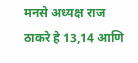मनसे अध्यक्ष राज ठाकरे हे 13,14 आणि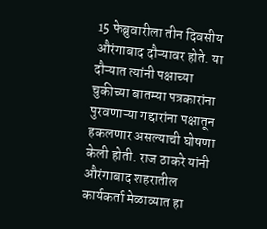15 फेब्रुवारीला तीन दिवसीय औरंगाबाद दौऱ्यावर होते. या दौऱ्यात त्यांनी पक्षाच्या चुकीच्या बातम्या पत्रकारांना पुरवणाऱ्या गद्दारांना पक्षातून हकलणार असल्याची घोषणा केली होती. राज ठाकरे यांनी औरंगाबाद शहरातील कार्यकर्ता मेळाव्यात हा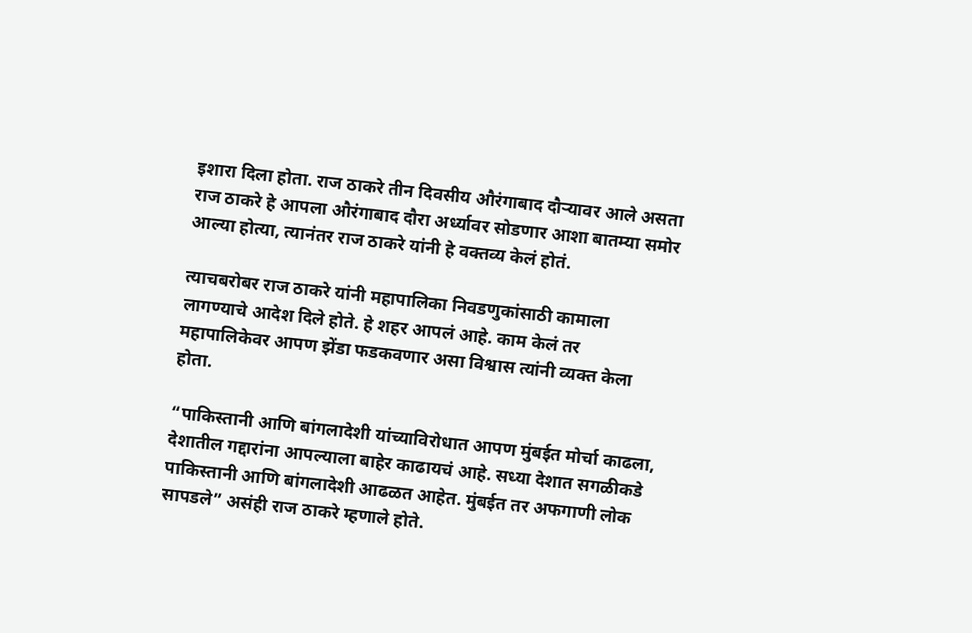इशारा दिला होता. राज ठाकरे तीन दिवसीय औरंगाबाद दौऱ्यावर आले असता राज ठाकरे हे आपला औरंगाबाद दौरा अर्ध्यावर सोडणार आशा बातम्या समोर आल्या होत्या, त्यानंतर राज ठाकरे यांनी हे वक्तव्य केलं होतं.

त्याचबरोबर राज ठाकरे यांनी महापालिका निवडणुकांसाठी कामाला लागण्याचे आदेश दिले होते. हे शहर आपलं आहे. काम केलं तर महापालिकेवर आपण झेंडा फडकवणार असा विश्वास त्यांनी व्यक्त केला होता.

“पाकिस्तानी आणि बांगलादेशी यांच्याविरोधात आपण मुंबईत मोर्चा काढला, देशातील गद्दारांना आपल्याला बाहेर काढायचं आहे. सध्या देशात सगळीकडे पाकिस्तानी आणि बांगलादेशी आढळत आहेत. मुंबईत तर अफगाणी लोक सापडले” असंही राज ठाकरे म्हणाले होते.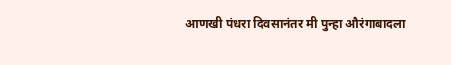आणखी पंधरा दिवसानंतर मी पुन्हा औरंगाबादला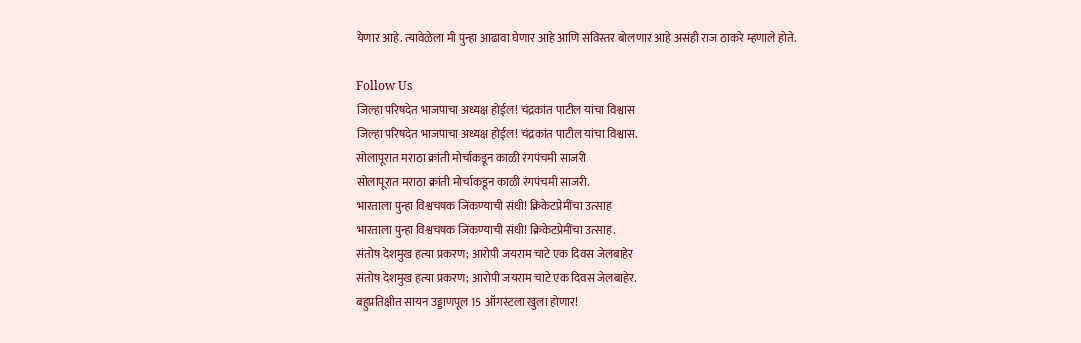येणार आहे. त्यावेळेला मी पुन्हा आढावा घेणार आहे आणि सविस्तर बोलणार आहे असंही राज ठाकरे म्हणाले होते.

Follow Us
जिल्हा परिषदेत भाजपाचा अध्यक्ष होईल! चंद्रकांत पाटील यांचा विश्वास
जिल्हा परिषदेत भाजपाचा अध्यक्ष होईल! चंद्रकांत पाटील यांचा विश्वास.
सोलापूरात मराठा क्रांती मोर्चाकडून काळी रंगपंचमी साजरी
सोलापूरात मराठा क्रांती मोर्चाकडून काळी रंगपंचमी साजरी.
भारताला पुन्हा विश्वचषक जिंकण्याची संधी! क्रिकेटप्रेमींचा उत्साह
भारताला पुन्हा विश्वचषक जिंकण्याची संधी! क्रिकेटप्रेमींचा उत्साह.
संतोष देशमुख हत्या प्रकरण; आरोपी जयराम चाटे एक दिवस जेलबाहेर
संतोष देशमुख हत्या प्रकरण; आरोपी जयराम चाटे एक दिवस जेलबाहेर.
बहुप्रतिक्षीत सायन उड्डाणपूल 15 ऑगस्टला खुला होणार!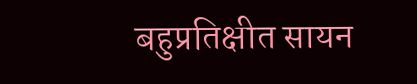बहुप्रतिक्षीत सायन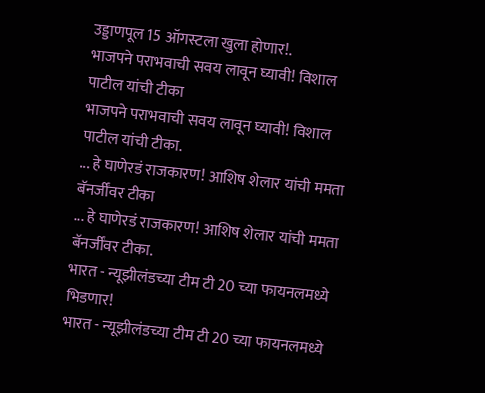उड्डाणपूल 15 ऑगस्टला खुला होणार!.
भाजपने पराभवाची सवय लावून घ्यावी! विशाल पाटील यांची टीका
भाजपने पराभवाची सवय लावून घ्यावी! विशाल पाटील यांची टीका.
... हे घाणेरडं राजकारण! आशिष शेलार यांची ममता बॅनर्जींवर टीका
... हे घाणेरडं राजकारण! आशिष शेलार यांची ममता बॅनर्जींवर टीका.
भारत - न्यूझीलंडच्या टीम टी 20 च्या फायनलमध्ये भिडणार!
भारत - न्यूझीलंडच्या टीम टी 20 च्या फायनलमध्ये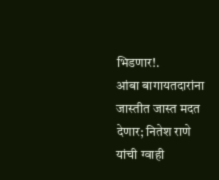भिडणार!.
आंबा बागायतदारांना जास्तीत जास्त मदत देणार; नितेश राणे यांची ग्वाही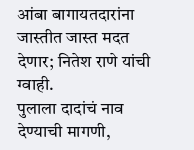आंबा बागायतदारांना जास्तीत जास्त मदत देणार; नितेश राणे यांची ग्वाही.
पुलाला दादांचं नाव देण्याची मागणी,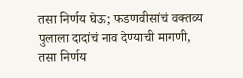तसा निर्णय घेऊ; फडणवीसांचं वक्तव्य
पुलाला दादांचं नाव देण्याची मागणी, तसा निर्णय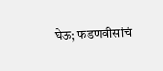घेऊ; फडणवीसांचं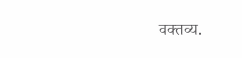वक्तव्य.